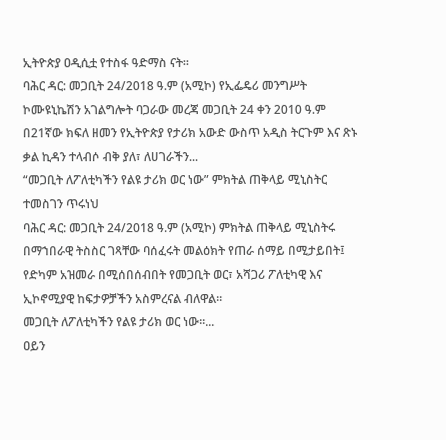ኢትዮጵያ ዐዲሲቷ የተስፋ ዓድማስ ናት።
ባሕር ዳር: መጋቢት 24/2018 ዓ.ም (አሚኮ) የኢፌዴሪ መንግሥት ኮሙዩኒኬሽን አገልግሎት ባጋራው መረጃ መጋቢት 24 ቀን 2010 ዓ.ም በ21ኛው ክፍለ ዘመን የኢትዮጵያ የታሪክ አውድ ውስጥ አዲስ ትርጉም እና ጽኑ ቃል ኪዳን ተላብሶ ብቅ ያለ፣ ለሀገራችን...
“መጋቢት ለፖለቲካችን የልዩ ታሪክ ወር ነው” ምክትል ጠቅላይ ሚኒስትር ተመስገን ጥሩነህ
ባሕር ዳር: መጋቢት 24/2018 ዓ.ም (አሚኮ) ምክትል ጠቅላይ ሚኒስትሩ በማኀበራዊ ትስስር ገጻቸው ባሰፈሩት መልዕክት የጠራ ሰማይ በሚታይበት፤ የድካም አዝመራ በሚሰበሰብበት የመጋቢት ወር፣ አሻጋሪ ፖለቲካዊ እና ኢኮኖሚያዊ ከፍታዎቻችን አስምረናል ብለዋል።
መጋቢት ለፖለቲካችን የልዩ ታሪክ ወር ነው፡፡...
ዐይን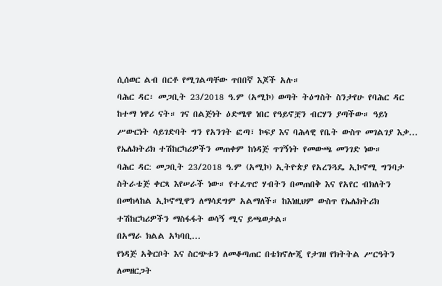ሲሰወር ልብ በርቶ የሚገልጣቸው ጥበበኛ እጆች አሉ።
ባሕር ዳር፡ መጋቢት 23/2018 ዓ.ም (አሚኮ) ወጣት ትዕግስት ስንታየሁ የባሕር ዳር ከተማ ነዋሪ ናት። ገና በልጅነት ዕድሜዋ ነበር የዓይኖቿን ብርሃን ያጣችው። ዓይነ ሥውርነት ሳይገድባት ግን የአንገት ፎጣ፣ ኮፍያ እና ባሕላዊ የቤት ውስጥ መገልገያ እቃ...
የኤሌክትሪክ ተሽከርካሪዎችን መጠቀም ከነዳጅ ጥገኝነት የመውጫ መንገድ ነው።
ባሕር ዳር: መጋቢት 23/2018 ዓ.ም (አሚኮ) ኢትዮጵያ የአረንጓዴ ኢኮኖሚ ግንባታ ስትራቴጅ ቀርጻ እየሠራች ነው። የተፈጥሮ ሃብትን በመጠበቅ እና የአየር ብክለትን በመከላከል ኢኮኖሚዋን ለማሳደግም አልማለች። ከእነዚህም ውስጥ የኤሌክትሪክ ተሽከርካሪዎችን ማስፋፋት ወሳኝ ሚና ይጫወታል።
በአማራ ክልል አካባቢ...
የነዳጅ አቅርቦት እና ስርጭቱን ለመቆጣጠር በቴክኖሎጂ የታገዘ የክትትል ሥርዓትን ለመዘርጋት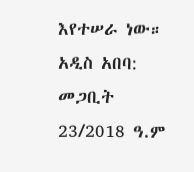እየተሠራ ነው።
አዲስ አበባ: መጋቢት 23/2018 ዓ.ም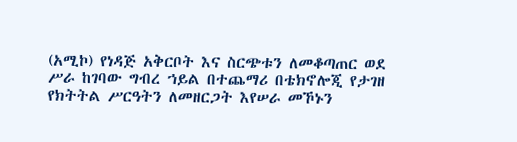(አሚኮ) የነዳጅ አቅርቦት እና ስርጭቱን ለመቆጣጠር ወደ ሥራ ከገባው ግብረ ኀይል በተጨማሪ በቴክኖሎጂ የታገዘ የክትትል ሥርዓትን ለመዘርጋት እየሠራ መኾኑን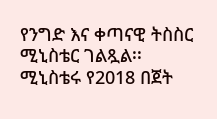የንግድ እና ቀጣናዊ ትስስር ሚኒስቴር ገልጿል፡፡
ሚኒስቴሩ የ2018 በጀት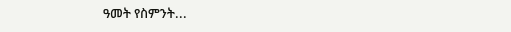ዓመት የስምንት...